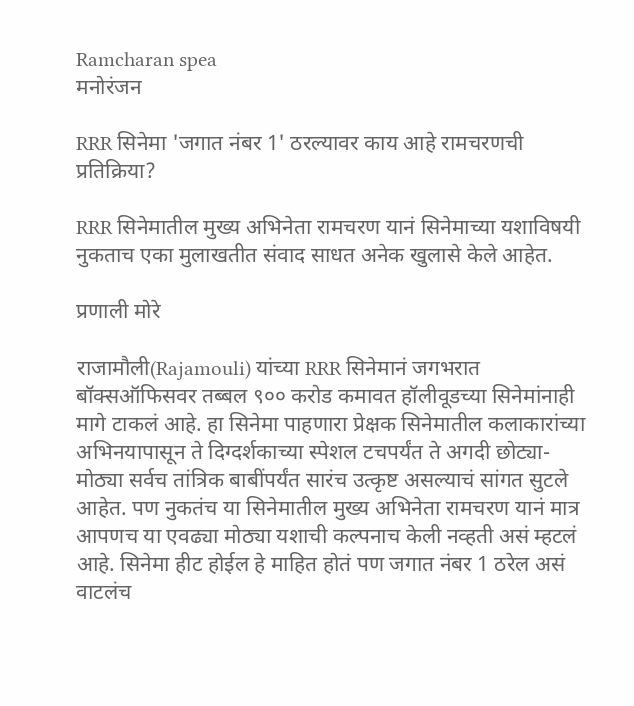Ramcharan spea
मनोरंजन

RRR सिनेमा 'जगात नंबर 1' ठरल्यावर काय आहे रामचरणची प्रतिक्रिया?

RRR सिनेमातील मुख्य अभिनेता रामचरण यानं सिनेमाच्या यशाविषयी नुकताच एका मुलाखतीत संवाद साधत अनेक खुलासे केले आहेत.

प्रणाली मोरे

राजामौली(Rajamouli) यांच्या RRR सिनेमानं जगभरात बॉक्सऑफिसवर तब्बल ९०० करोड कमावत हॉलीवूडच्या सिनेमांनाही मागे टाकलं आहे. हा सिनेमा पाहणारा प्रेक्षक सिनेमातील कलाकारांच्या अभिनयापासून ते दिग्दर्शकाच्या स्पेशल टचपर्यंत ते अगदी छोट्या-मोठ्या सर्वच तांत्रिक बाबींपर्यंत सारंच उत्कृष्ट असल्याचं सांगत सुटले आहेत. पण नुकतंच या सिनेमातील मुख्य अभिनेता रामचरण यानं मात्र आपणच या एवढ्या मोठ्या यशाची कल्पनाच केली नव्हती असं म्हटलं आहे. सिनेमा हीट होईल हे माहित होतं पण जगात नंबर 1 ठरेल असं वाटलंच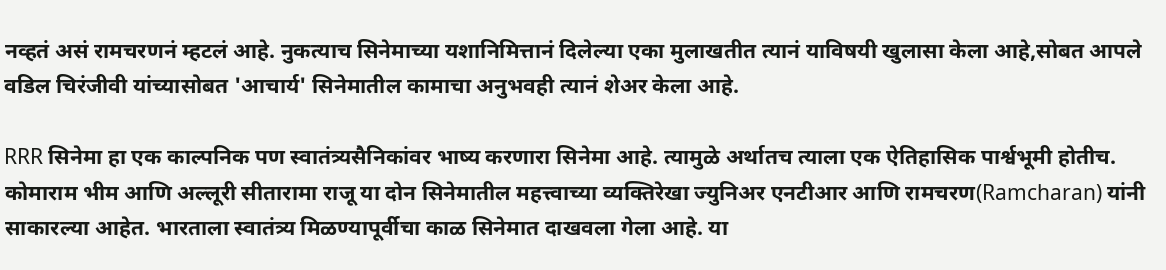नव्हतं असं रामचरणनं म्हटलं आहे. नुकत्याच सिनेमाच्या यशानिमित्तानं दिलेल्या एका मुलाखतीत त्यानं याविषयी खुलासा केला आहे,सोबत आपले वडिल चिरंजीवी यांच्यासोबत 'आचार्य' सिनेमातील कामाचा अनुभवही त्यानं शेअर केला आहे.

RRR सिनेमा हा एक काल्पनिक पण स्वातंत्र्यसैनिकांवर भाष्य करणारा सिनेमा आहे. त्यामुळे अर्थातच त्याला एक ऐतिहासिक पार्श्वभूमी होतीच. कोमाराम भीम आणि अल्लूरी सीतारामा राजू या दोन सिनेमातील महत्त्वाच्या व्यक्तिरेखा ज्युनिअर एनटीआर आणि रामचरण(Ramcharan) यांनी साकारल्या आहेत. भारताला स्वातंत्र्य मिळण्यापूर्वीचा काळ सिनेमात दाखवला गेला आहे. या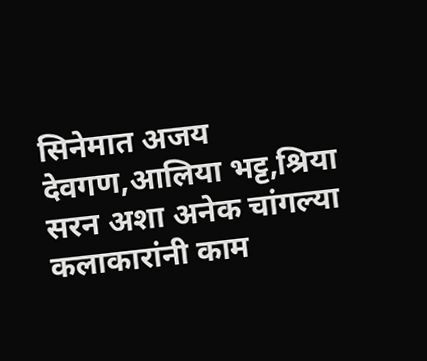सिनेमात अजय देवगण,आलिया भट्ट,श्रिया सरन अशा अनेक चांगल्या कलाकारांनी काम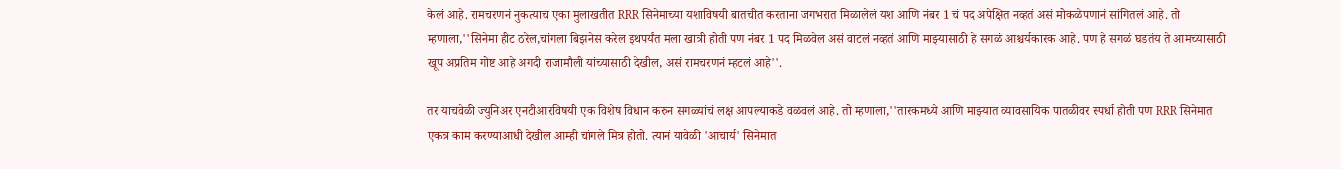केलं आहे. रामचरणनं नुकत्याच एका मुलाखतीत RRR सिनेमाच्या यशाविषयी बातचीत करताना जगभरात मिळालेलं यश आणि नंबर 1 चं पद अपेक्षित नव्हतं असं मोकळेपणानं सांगितलं आहे. तो म्हणाला,''सिनेमा हीट ठरेल,चांगला बिझनेस करेल इथपर्यंत मला खात्री होती पण नंबर 1 पद मिळवेल असं वाटलं नव्हतं आणि माझ्यासाठी हे सगळं आश्चर्यकारक आहे. पण हे सगळं घडतंय ते आमच्यासाठी खूप अप्रतिम गोष्ट आहे अगदी राजामौली यांच्यासाठी देखील, असं रामचरणनं म्हटलं आहे''.

तर याचवेळी ज्युनिअर एनटीआरविषयी एक विशेष विधान करुन सगळ्यांचं लक्ष आपल्याकडे वळवलं आहे. तो म्हणाला,''तारकमध्ये आणि माझ्यात व्यावसायिक पातळीवर स्पर्धा होती पण RRR सिनेमात एकत्र काम करण्याआधी देखील आम्ही चांगले मित्र होतो. त्यानं यावेळी 'आचार्य' सिनेमात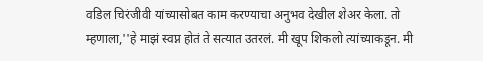वडिल चिरंजीवी यांच्यासोबत काम करण्याचा अनुभव देखील शेअर केला. तो म्हणाला,''हे माझं स्वप्न होतं ते सत्यात उतरलं. मी खूप शिकलो त्यांच्याकडून. मी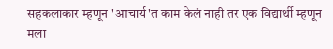सहकलाकार म्हणून 'आचार्य'त काम केलं नाही तर एक विद्यार्थी म्हणून मला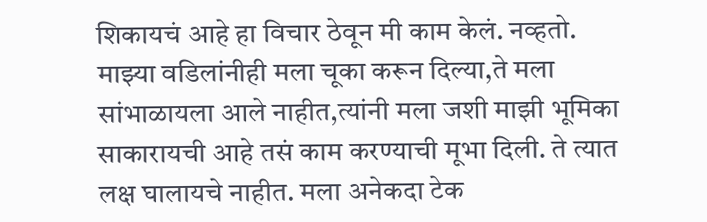शिकायचं आहे हा विचार ठेवून मी काम केलं. नव्हतो. माझ्या वडिलांनीही मला चूका करून दिल्या,ते मला सांभाळायला आले नाहीत,त्यांनी मला जशी माझी भूमिका साकारायची आहे तसं काम करण्याची मूभा दिली. ते त्यात लक्ष घालायचे नाहीत. मला अनेकदा टेक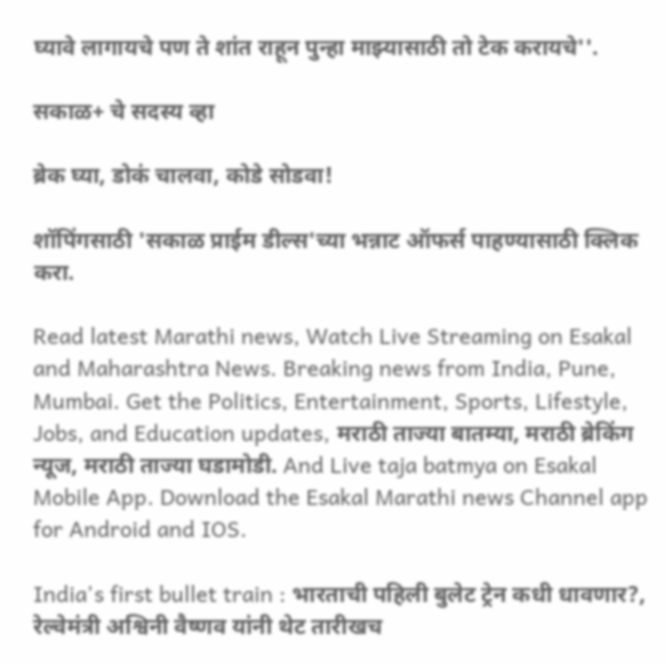घ्यावे लागायचे पण ते शांत राहून पुन्हा माझ्यासाठी तो टेक करायचे''.

सकाळ+ चे सदस्य व्हा

ब्रेक घ्या, डोकं चालवा, कोडे सोडवा!

शॉपिंगसाठी 'सकाळ प्राईम डील्स'च्या भन्नाट ऑफर्स पाहण्यासाठी क्लिक करा.

Read latest Marathi news, Watch Live Streaming on Esakal and Maharashtra News. Breaking news from India, Pune, Mumbai. Get the Politics, Entertainment, Sports, Lifestyle, Jobs, and Education updates, मराठी ताज्या बातम्या, मराठी ब्रेकिंग न्यूज, मराठी ताज्या घडामोडी. And Live taja batmya on Esakal Mobile App. Download the Esakal Marathi news Channel app for Android and IOS.

India's first bullet train : भारताची पहिली बुलेट ट्रेन कधी धावणार?, रेल्वेमंत्री अश्विनी वैष्णव यांनी थेट तारीखच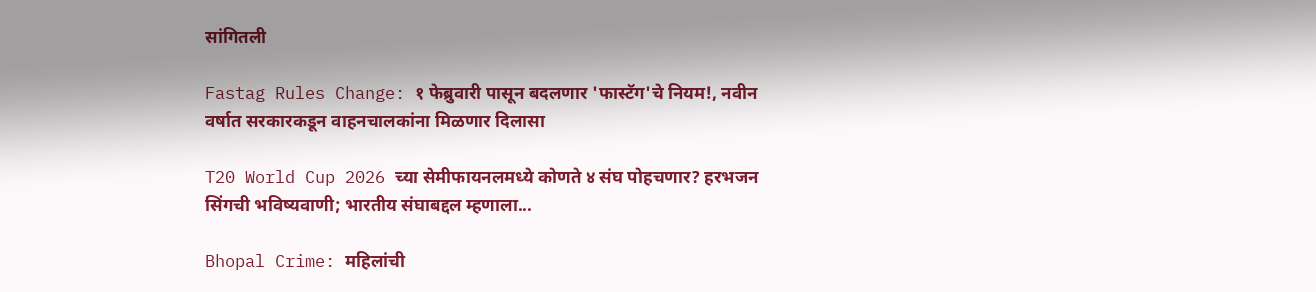सांगितली

Fastag Rules Change: १ फेब्रुवारी पासून बदलणार 'फास्टॅग'चे नियम!, नवीन वर्षात सरकारकडून वाहनचालकांना मिळणार दिलासा

T20 World Cup 2026 च्या सेमीफायनलमध्ये कोणते ४ संघ पोहचणार? हरभजन सिंगची भविष्यवाणी; भारतीय संघाबद्दल म्हणाला...

Bhopal Crime: महिलांची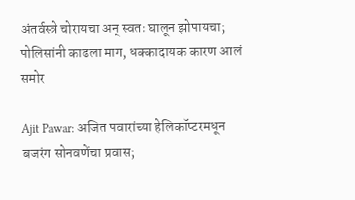अंतर्वस्त्रे चोरायचा अन् स्वतः घालून झोपायचा; पोलिसांनी काढला माग, धक्कादायक कारण आलं समोर

Ajit Pawar: अजित पवारांच्या हेलिकॉप्टरमधून बजरंग सोनवणेंचा प्रवास;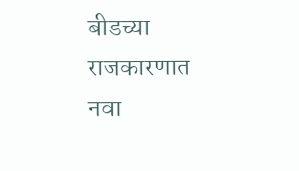बीडच्या राजकारणात नवा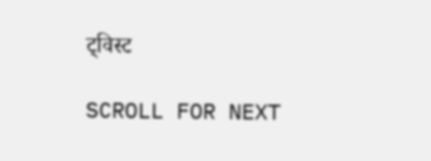ट्विस्ट

SCROLL FOR NEXT